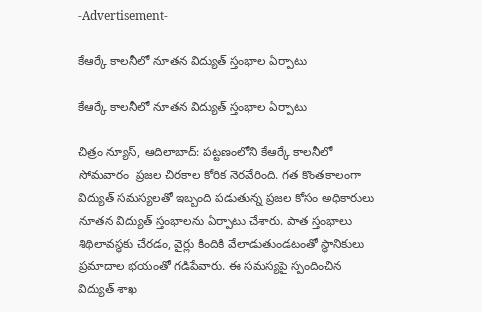-Advertisement-

కేఆర్కే కాలనీలో నూతన విద్యుత్ స్తంభాల ఏర్పాటు

కేఆర్కే కాలనీలో నూతన విద్యుత్ స్తంభాల ఏర్పాటు

చిత్రం న్యూస్, ఆదిలాబాద్: పట్టణంలోని కేఆర్కే కాలనీలో సోమవారం  ప్రజల చిరకాల కోరిక నెరవేరింది. గత కొంతకాలంగా విద్యుత్ సమస్యలతో ఇబ్బంది పడుతున్న ప్రజల కోసం అధికారులు నూతన విద్యుత్ స్తంభాలను ఏర్పాటు చేశారు. పాత స్తంభాలు శిథిలావస్థకు చేరడం, వైర్లు కిందికి వేలాడుతుండటంతో స్థానికులు ప్రమాదాల భయంతో గడిపేవారు. ఈ సమస్యపై స్పందించిన విద్యుత్ శాఖ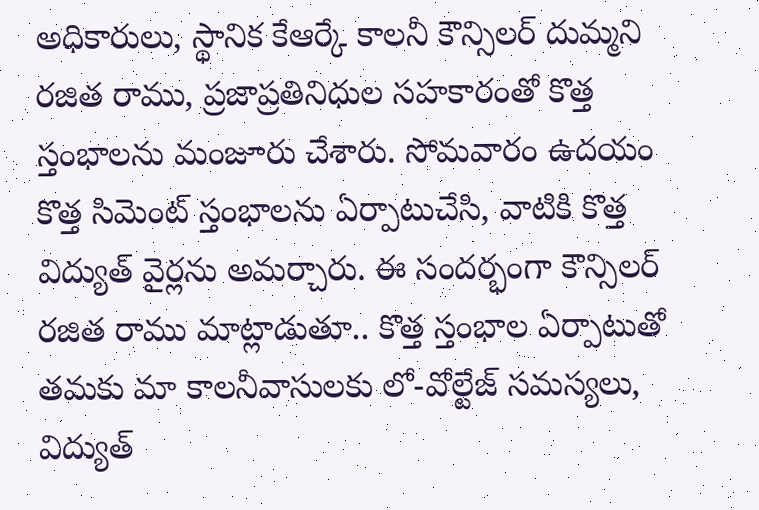అధికారులు, స్థానిక కేఆర్కే కాలనీ కౌన్సిలర్ దుమ్మని రజిత రాము, ప్రజాప్రతినిధుల సహకారంతో కొత్త స్తంభాలను మంజూరు చేశారు. సోమవారం ఉదయం కొత్త సిమెంట్ స్తంభాలను ఏర్పాటుచేసి, వాటికి కొత్త విద్యుత్ వైర్లను అమర్చారు. ఈ సందర్భంగా కౌన్సిలర్ రజిత రాము మాట్లాడుతూ.. కొత్త స్తంభాల ఏర్పాటుతో తమకు మా కాలనీవాసులకు లో-వోల్టేజ్ సమస్యలు, విద్యుత్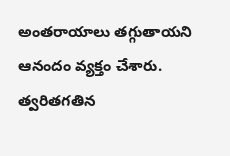అంతరాయాలు తగ్గుతాయని ఆనందం వ్యక్తం చేశారు. త్వరితగతిన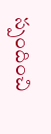స్పందించి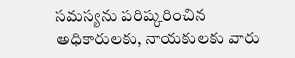సమస్యను పరిష్కరించిన అధికారులకు, నాయకులకు వారు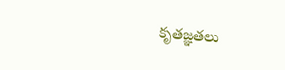కృతజ్ఞతలు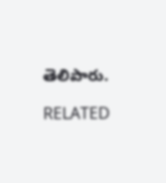తెలిపారు.

RELATED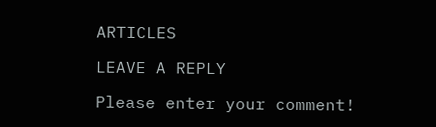ARTICLES

LEAVE A REPLY

Please enter your comment!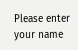Please enter your name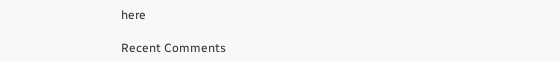here

Recent Comments